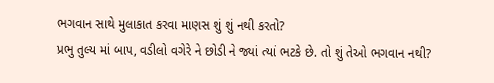ભગવાન સાથે મુલાકાત કરવા માણસ શું શું નથી કરતો?
પ્રભુ તુલ્ય માં બાપ, વડીલો વગેરે ને છોડી ને જ્યાં ત્યાં ભટકે છે. તો શું તેઓ ભગવાન નથી?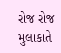રોજ રોજ મુલાકાતે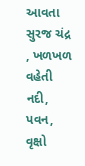આવતા સુરજ ચંદ્ર , ખળખળ વહેતી નદી, પવન, વૃક્ષો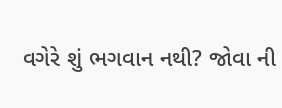વગેરે શું ભગવાન નથી? જોવા ની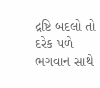દ્રષ્ટિ બદલો તો દરેક પળે ભગવાન સાથે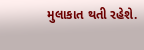મુલાકાત થતી રહેશે.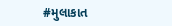#મુલાકાત